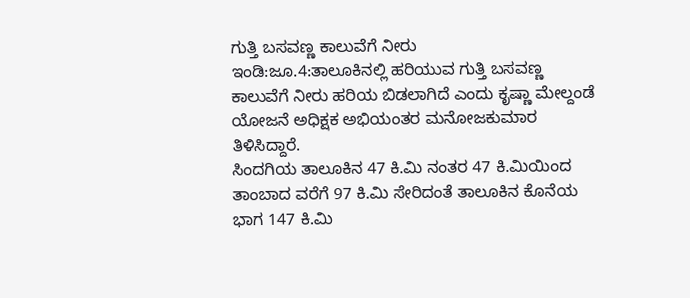ಗುತ್ತಿ ಬಸವಣ್ಣ ಕಾಲುವೆಗೆ ನೀರು
ಇಂಡಿ:ಜೂ.4:ತಾಲೂಕಿನಲ್ಲಿ ಹರಿಯುವ ಗುತ್ತಿ ಬಸವಣ್ಣ ಕಾಲುವೆಗೆ ನೀರು ಹರಿಯ ಬಿಡಲಾಗಿದೆ ಎಂದು ಕೃಷ್ಣಾ ಮೇಲ್ದಂಡೆ ಯೋಜನೆ ಅಧಿಕ್ಷಕ ಅಭಿಯಂತರ ಮನೋಜಕುಮಾರ ತಿಳಿಸಿದ್ದಾರೆ.
ಸಿಂದಗಿಯ ತಾಲೂಕಿನ 47 ಕಿ.ಮಿ ನಂತರ 47 ಕಿ.ಮಿಯಿಂದ ತಾಂಬಾದ ವರೆಗೆ 97 ಕಿ.ಮಿ ಸೇರಿದಂತೆ ತಾಲೂಕಿನ ಕೊನೆಯ ಭಾಗ 147 ಕಿ.ಮಿ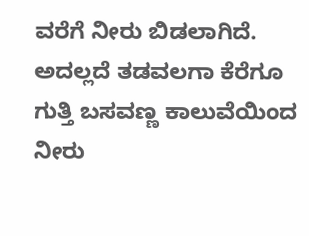ವರೆಗೆ ನೀರು ಬಿಡಲಾಗಿದೆ.
ಅದಲ್ಲದೆ ತಡವಲಗಾ ಕೆರೆಗೂ ಗುತ್ತಿ ಬಸವಣ್ಣ ಕಾಲುವೆಯಿಂದ ನೀರು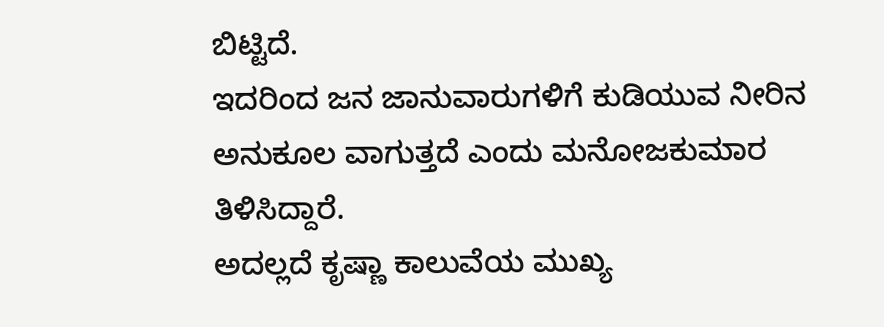ಬಿಟ್ಟಿದೆ.
ಇದರಿಂದ ಜನ ಜಾನುವಾರುಗಳಿಗೆ ಕುಡಿಯುವ ನೀರಿನ ಅನುಕೂಲ ವಾಗುತ್ತದೆ ಎಂದು ಮನೋಜಕುಮಾರ ತಿಳಿಸಿದ್ದಾರೆ.
ಅದಲ್ಲದೆ ಕೃಷ್ಣಾ ಕಾಲುವೆಯ ಮುಖ್ಯ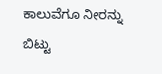ಕಾಲುವೆಗೂ ನೀರನ್ನು ಬಿಟ್ಟು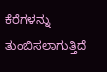ಕೆರೆಗಳನ್ನು ತುಂಬಿಸಲಾಗುತ್ತಿದೆ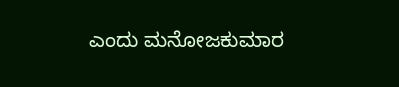ಎಂದು ಮನೋಜಕುಮಾರ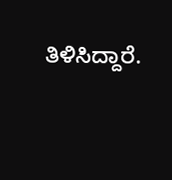ತಿಳಿಸಿದ್ದಾರೆ.